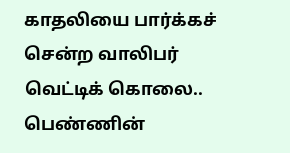காதலியை பார்க்கச் சென்ற வாலிபர் வெட்டிக் கொலை.. பெண்ணின்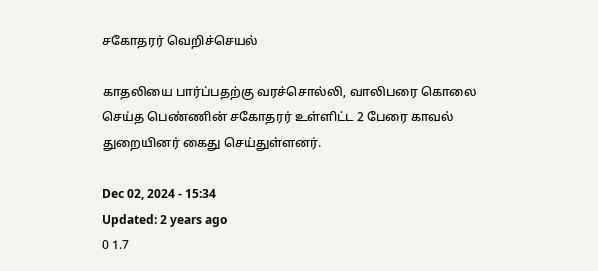சகோதரர் வெறிச்செயல்

காதலியை பார்ப்பதற்கு வரச்சொல்லி, வாலிபரை கொலை செய்த பெண்ணின் சகோதரர் உள்ளிட்ட 2 பேரை காவல் துறையினர் கைது செய்துள்ளனர்.

Dec 02, 2024 - 15:34
Updated: 2 years ago
0 1.7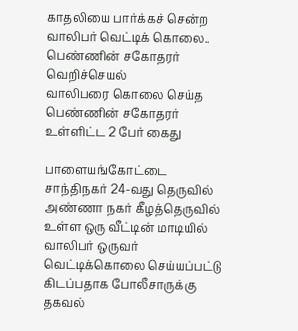காதலியை பார்க்கச் சென்ற வாலிபர் வெட்டிக் கொலை.. பெண்ணின் சகோதரர் வெறிச்செயல்
வாலிபரை கொலை செய்த பெண்ணின் சகோதரர் உள்ளிட்ட 2 பேர் கைது

பாளையங்கோட்டை சாந்திநகர் 24-வது தெருவில் அண்ணா நகர் கீழத்தெருவில் உள்ள ஒரு வீட்டின் மாடியில் வாலிபர் ஒருவர் வெட்டிக்கொலை செய்யப்பட்டு கிடப்பதாக போலீசாருக்கு தகவல்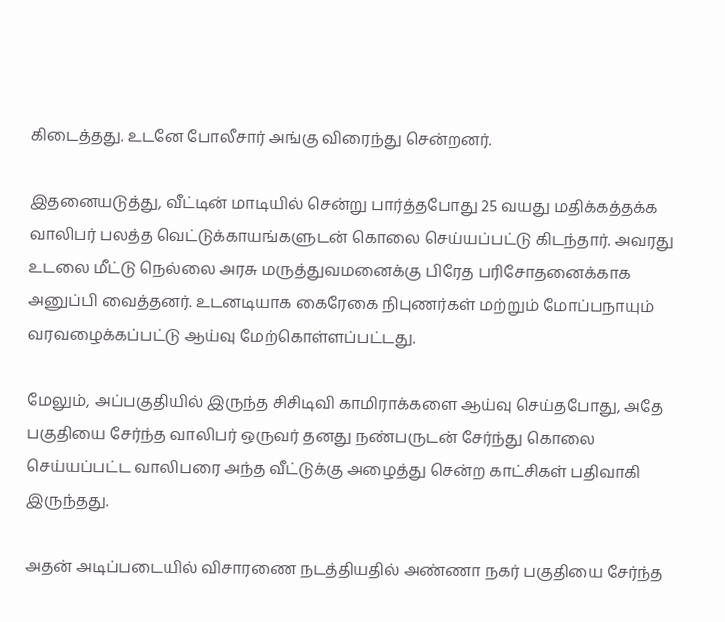கிடைத்தது. உடனே போலீசார் அங்கு விரைந்து சென்றனர்.

இதனையடுத்து, வீட்டின் மாடியில் சென்று பார்த்தபோது 25 வயது மதிக்கத்தக்க வாலிபர் பலத்த வெட்டுக்காயங்களுடன் கொலை செய்யப்பட்டு கிடந்தார். அவரது உடலை மீட்டு நெல்லை அரசு மருத்துவமனைக்கு பிரேத பரிசோதனைக்காக அனுப்பி வைத்தனர். உடனடியாக கைரேகை நிபுணர்கள் மற்றும் மோப்பநாயும் வரவழைக்கப்பட்டு ஆய்வு மேற்கொள்ளப்பட்டது.

மேலும், அப்பகுதியில் இருந்த சிசிடிவி காமிராக்களை ஆய்வு செய்தபோது, அதே பகுதியை சேர்ந்த வாலிபர் ஒருவர் தனது நண்பருடன் சேர்ந்து கொலை செய்யப்பட்ட வாலிபரை அந்த வீட்டுக்கு அழைத்து சென்ற காட்சிகள் பதிவாகி இருந்தது.

அதன் அடிப்படையில் விசாரணை நடத்தியதில் அண்ணா நகர் பகுதியை சேர்ந்த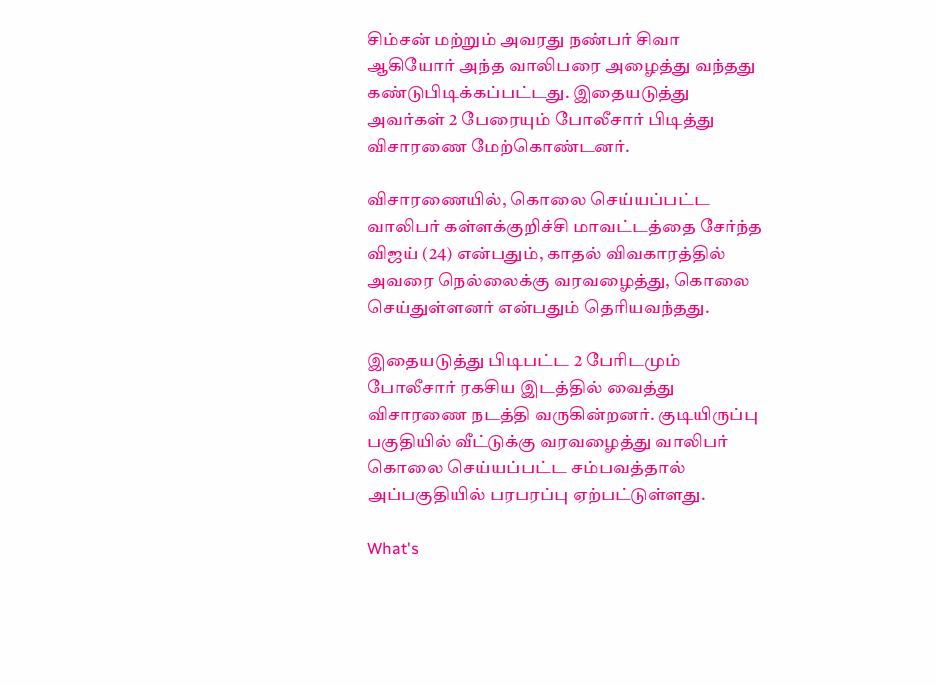சிம்சன் மற்றும் அவரது நண்பர் சிவா ஆகியோர் அந்த வாலிபரை அழைத்து வந்தது கண்டுபிடிக்கப்பட்டது. இதையடுத்து அவர்கள் 2 பேரையும் போலீசார் பிடித்து விசாரணை மேற்கொண்டனர்.

விசாரணையில், கொலை செய்யப்பட்ட வாலிபர் கள்ளக்குறிச்சி மாவட்டத்தை சேர்ந்த விஜய் (24) என்பதும், காதல் விவகாரத்தில் அவரை நெல்லைக்கு வரவழைத்து, கொலை செய்துள்ளனர் என்பதும் தெரியவந்தது.

இதையடுத்து பிடிபட்ட 2 பேரிடமும் போலீசார் ரகசிய இடத்தில் வைத்து விசாரணை நடத்தி வருகின்றனர். குடியிருப்பு பகுதியில் வீட்டுக்கு வரவழைத்து வாலிபர் கொலை செய்யப்பட்ட சம்பவத்தால் அப்பகுதியில் பரபரப்பு ஏற்பட்டுள்ளது.

What's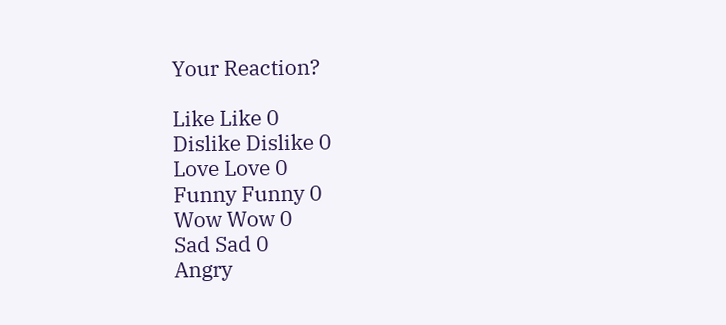Your Reaction?

Like Like 0
Dislike Dislike 0
Love Love 0
Funny Funny 0
Wow Wow 0
Sad Sad 0
Angry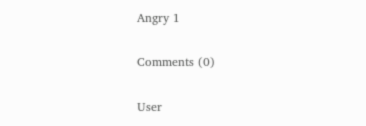Angry 1

Comments (0)

User